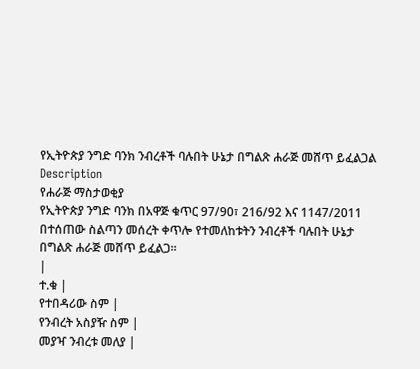የኢትዮጵያ ንግድ ባንክ ንብረቶች ባሉበት ሁኔታ በግልጽ ሐራጅ መሸጥ ይፈልጋል
Description
የሐራጅ ማስታወቂያ
የኢትዮጵያ ንግድ ባንክ በአዋጅ ቁጥር 97/90፣ 216/92 እና 1147/2011 በተሰጠው ስልጣን መሰረት ቀጥሎ የተመለከቱትን ንብረቶች ባሉበት ሁኔታ በግልጽ ሐራጅ መሸጥ ይፈልጋ።
|
ተ.ቁ |
የተበዳሪው ስም |
የንብረት አስያዥ ስም |
መያዣ ንብረቱ መለያ |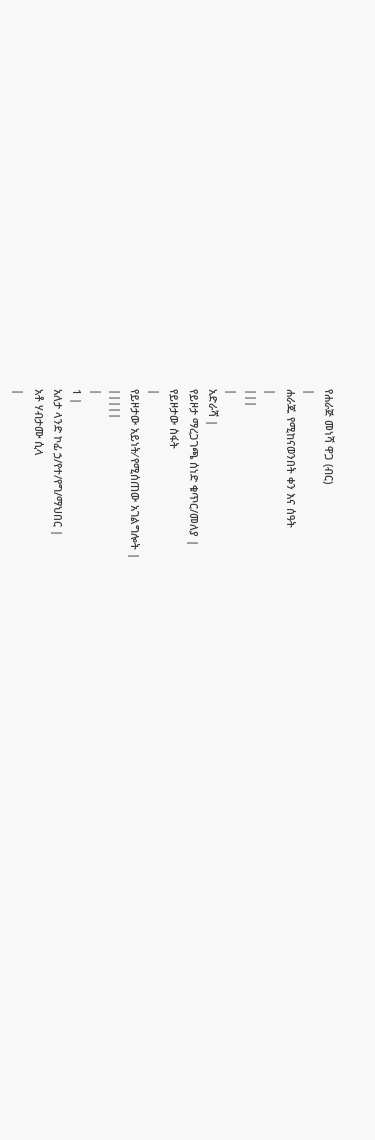የሐራጅ መነሻ ዋጋ (ብር)
|
ሐራጁ የሚከናወንበት ቀን እና ሰዓት
|
|||
|
አድራሻ |
የይዞታ ማረጋገጫ ሰነድ ቁጥር/መለያ |
የይዞታው ስፋት
|
የይዞታው አይነት⁄ የሚሰጠው አገልግሎት |
|||||
|
1 |
አለታ ላንድ ኮፊ ኃ/የተ/የግ/ማህበር |
አቶ ሃብታሙ ሲላ
|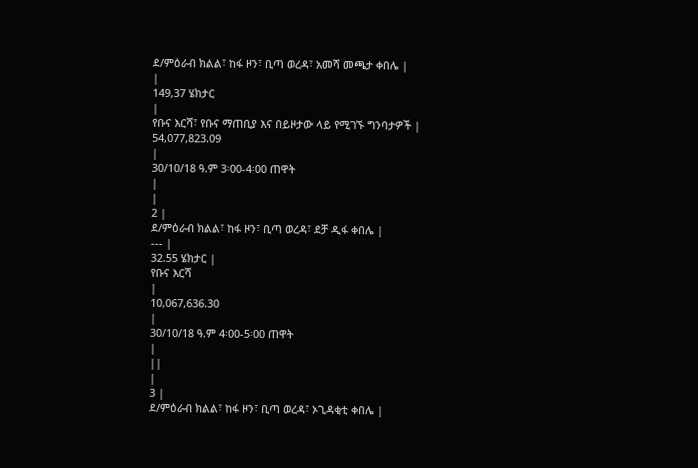ደ/ምዕራብ ክልል፣ ከፋ ዞን፣ ቢጣ ወረዳ፣ አመሻ መጫታ ቀበሌ |
|
149,37 ሄክታር
|
የቡና እርሻ፣ የቡና ማጠቢያ እና በይዞታው ላይ የሚገኙ ግንባታዎች |
54,077,823.09
|
30/10/18 ዓ.ም 3፡00-4፡00 ጠዋት
|
|
2 |
ደ/ምዕራብ ክልል፣ ከፋ ዞን፣ ቢጣ ወረዳ፣ ደቻ ዲፋ ቀበሌ |
--- |
32.55 ሄክታር |
የቡና እርሻ
|
10,067,636.30
|
30/10/18 ዓ.ም 4፡00-5፡00 ጠዋት
|
||
|
3 |
ደ/ምዕራብ ክልል፣ ከፋ ዞን፣ ቢጣ ወረዳ፣ ኦጊዳቂቲ ቀበሌ |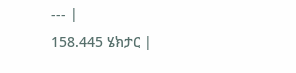--- |
158.445 ሄክታር |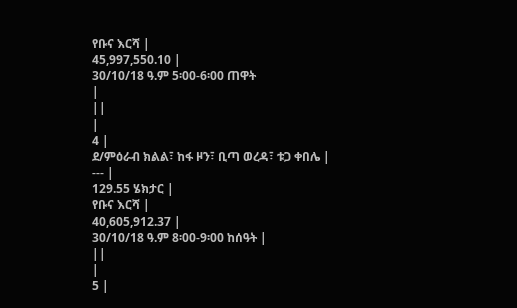የቡና እርሻ |
45,997,550.10 |
30/10/18 ዓ.ም 5፡00-6፡00 ጠዋት
|
||
|
4 |
ደ/ምዕራብ ክልል፣ ከፋ ዞን፣ ቢጣ ወረዳ፣ ቱጋ ቀበሌ |
--- |
129.55 ሄክታር |
የቡና እርሻ |
40,605,912.37 |
30/10/18 ዓ.ም 8፡00-9፡00 ከሰዓት |
||
|
5 |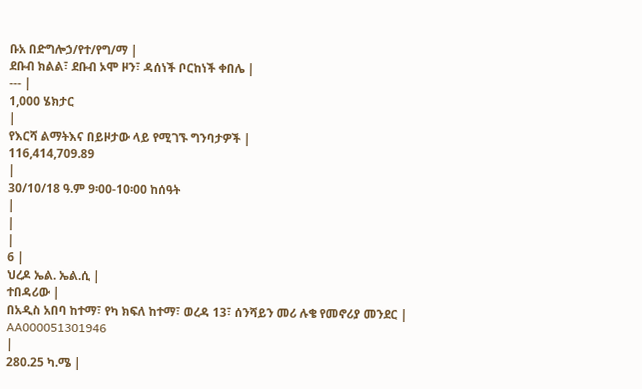ቡአ በድግሎኃ/የተ/የግ/ማ |
ደቡብ ክልል፣ ደቡብ ኦሞ ዞን፣ ዳሰነች ቦርከነች ቀበሌ |
--- |
1,000 ሄክታር
|
የእርሻ ልማትእና በይዞታው ላይ የሚገኙ ግንባታዎች |
116,414,709.89
|
30/10/18 ዓ.ም 9፡00-10፡00 ከሰዓት
|
|
|
6 |
ህረዶ ኤል. ኤል.ሲ |
ተበዳሪው |
በአዲስ አበባ ከተማ፣ የካ ክፍለ ከተማ፣ ወረዳ 13፣ ሰንሻይን መሪ ሉቄ የመኖሪያ መንደር |
AA000051301946
|
280.25 ካ.ሜ |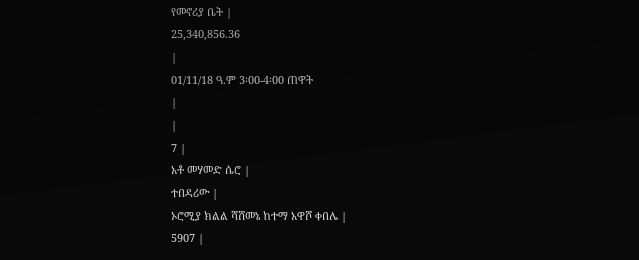የመኖሪያ ቤት |
25,340,856.36
|
01/11/18 ዓ.ም 3፡00-4፡00 ጠዋት
|
|
7 |
አቶ መሃመድ ሴሮ |
ተበዳሪው |
ኦሮሚያ ክልል ሻሸመኔ ከተማ አዋሾ ቀበሌ |
5907 |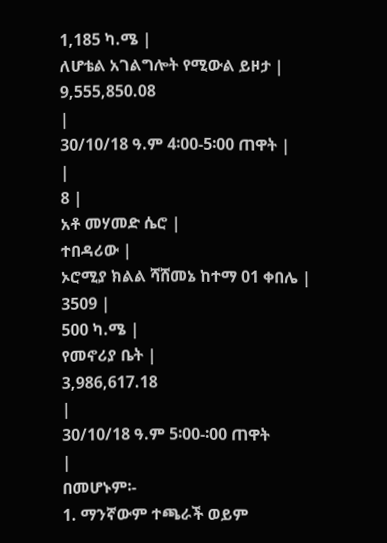1,185 ካ.ሜ |
ለሆቴል አገልግሎት የሚውል ይዞታ |
9,555,850.08
|
30/10/18 ዓ.ም 4፡00-5፡00 ጠዋት |
|
8 |
አቶ መሃመድ ሴሮ |
ተበዳሪው |
ኦሮሚያ ክልል ሻሸመኔ ከተማ 01 ቀበሌ |
3509 |
500 ካ.ሜ |
የመኖሪያ ቤት |
3,986,617.18
|
30/10/18 ዓ.ም 5፡00-፡00 ጠዋት
|
በመሆኑም፡-
1. ማንኛውም ተጫራች ወይም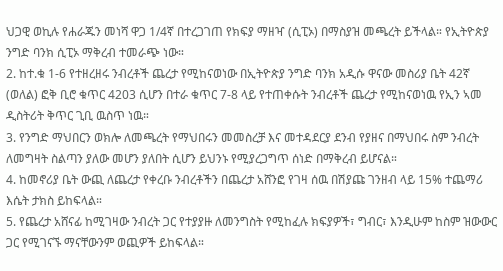ህጋዊ ወኪሉ የሐራጁን መነሻ ዋጋ 1/4ኛ በተረጋገጠ የክፍያ ማዘዣ (ሲፒኦ) በማስያዝ መጫረት ይችላል። የኢትዮጵያ ንግድ ባንክ ሲፒኦ ማቅረብ ተመራጭ ነው።
2. ከተ.ቁ 1-6 የተዘረዘሩ ንብረቶች ጨረታ የሚከናወነው በኢትዮጵያ ንግድ ባንክ አዲሱ ዋናው መስሪያ ቤት 42ኛ (ወለል) ፎቅ ቢሮ ቁጥር 4203 ሲሆን በተራ ቁጥር 7-8 ላይ የተጠቀሱት ንብረቶች ጨረታ የሚከናወነዉ የኢን ኣመ ዲስትሪት ቅጥር ጊቢ ዉስጥ ነዉ።
3. የንግድ ማህበርን ወክሎ ለመጫረት የማህበሩን መመስረቻ እና መተዳደርያ ደንብ የያዘና በማህበሩ ስም ንብረት ለመግዛት ስልጣን ያለው መሆን ያለበት ሲሆን ይህንኑ የሚያረጋግጥ ሰነድ በማቅረብ ይሆናል።
4. ከመኖሪያ ቤት ውጪ ለጨረታ የቀረቡ ንብረቶችን በጨረታ አሸንፎ የገዛ ሰዉ በሽያጩ ገንዘብ ላይ 15% ተጨማሪ እሴት ታክስ ይከፍላል።
5. የጨረታ አሸናፊ ከሚገዛው ንብረት ጋር የተያያዙ ለመንግስት የሚከፈሉ ክፍያዎች፣ ግብር፣ እንዲሁም ከስም ዝውውር ጋር የሚገናኙ ማናቸውንም ወጪዎች ይከፍላል።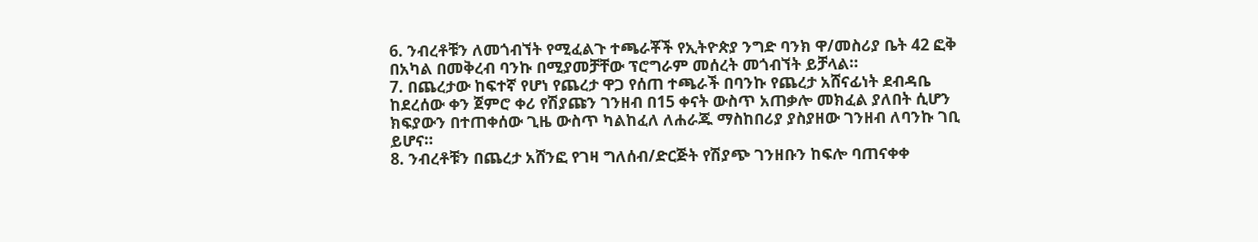6. ንብረቶቹን ለመጎብኘት የሚፈልጉ ተጫራቾች የኢትዮጵያ ንግድ ባንክ ዋ/መስሪያ ቤት 42 ፎቅ በአካል በመቅረብ ባንኩ በሚያመቻቸው ፕሮግራም መሰረት መጎብኘት ይቻላል።
7. በጨረታው ከፍተኛ የሆነ የጨረታ ዋጋ የሰጠ ተጫራች በባንኩ የጨረታ አሸናፊነት ደብዳቤ ከደረሰው ቀን ጀምሮ ቀሪ የሽያጩን ገንዘብ በ15 ቀናት ውስጥ አጠቃሎ መክፈል ያለበት ሲሆን ክፍያውን በተጠቀሰው ጊዜ ውስጥ ካልከፈለ ለሐራጁ ማስከበሪያ ያስያዘው ገንዘብ ለባንኩ ገቢ ይሆና።
8. ንብረቶቹን በጨረታ አሸንፎ የገዛ ግለሰብ/ድርጅት የሽያጭ ገንዘቡን ከፍሎ ባጠናቀቀ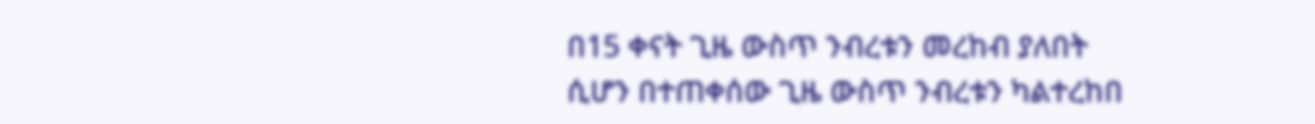በ15 ቀናት ጊዜ ውስጥ ንብረቱን መረከብ ያለበት ሲሆን በተጠቀሰው ጊዜ ውስጥ ንብረቱን ካልተረከበ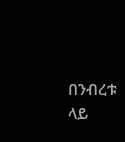በንብረቱ ላይ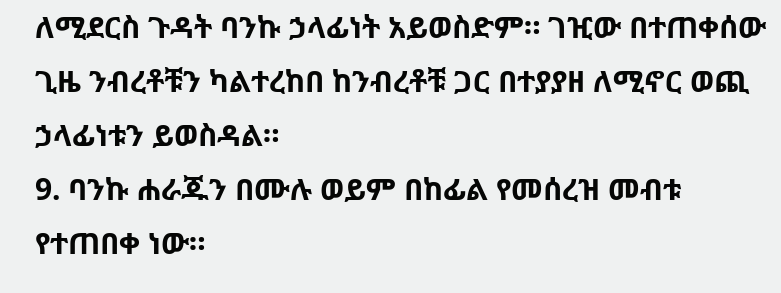ለሚደርስ ጉዳት ባንኩ ኃላፊነት አይወስድም። ገዢው በተጠቀሰው ጊዜ ንብረቶቹን ካልተረከበ ከንብረቶቹ ጋር በተያያዘ ለሚኖር ወጪ ኃላፊነቱን ይወስዳል።
9. ባንኩ ሐራጁን በሙሉ ወይም በከፊል የመሰረዝ መብቱ የተጠበቀ ነው።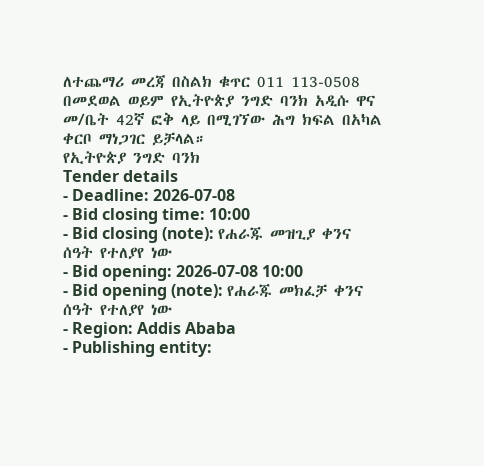ለተጨማሪ መረጃ በስልክ ቁጥር 011 113-0508 በመደወል ወይም የኢትዮጵያ ንግድ ባንክ አዲሱ ዋና መ/ቤት 42ኛ ፎቅ ላይ በሚገኘው ሕግ ክፍል በአካል ቀርቦ ማነጋገር ይቻላል።
የኢትዮጵያ ንግድ ባንክ
Tender details
- Deadline: 2026-07-08
- Bid closing time: 10:00
- Bid closing (note): የሐራጁ መዝጊያ ቀንና ሰዓት የተለያየ ነው
- Bid opening: 2026-07-08 10:00
- Bid opening (note): የሐራጁ መክፈቻ ቀንና ሰዓት የተለያየ ነው
- Region: Addis Ababa
- Publishing entity: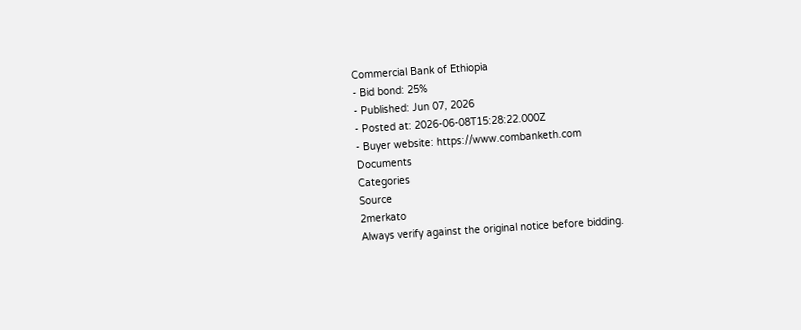Commercial Bank of Ethiopia
- Bid bond: 25%
- Published: Jun 07, 2026
- Posted at: 2026-06-08T15:28:22.000Z
- Buyer website: https://www.combanketh.com
Documents
Categories
Source
2merkato
Always verify against the original notice before bidding.